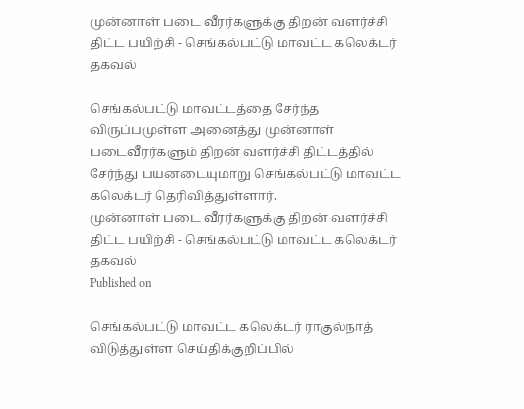முன்னாள் படை வீரர்களுக்கு திறன் வளர்ச்சி திட்ட பயிற்சி - செங்கல்பட்டு மாவட்ட கலெக்டர் தகவல்

செங்கல்பட்டு மாவட்டத்தை சேர்ந்த விருப்பமுள்ள அனைத்து முன்னாள் படைவீரர்களும் திறன் வளர்ச்சி திட்டத்தில் சேர்ந்து பயனடையுமாறு செங்கல்பட்டு மாவட்ட கலெக்டர் தெரிவித்துள்ளார்.
முன்னாள் படை வீரர்களுக்கு திறன் வளர்ச்சி திட்ட பயிற்சி - செங்கல்பட்டு மாவட்ட கலெக்டர் தகவல்
Published on

செங்கல்பட்டு மாவட்ட கலெக்டர் ராகுல்நாத் விடுத்துள்ள செய்திக்குறிப்பில்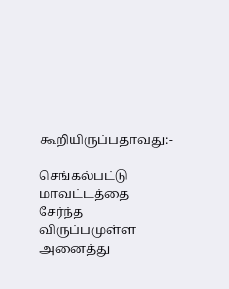கூறியிருப்பதாவது:-

செங்கல்பட்டு மாவட்டத்தை சேர்ந்த விருப்பமுள்ள அனைத்து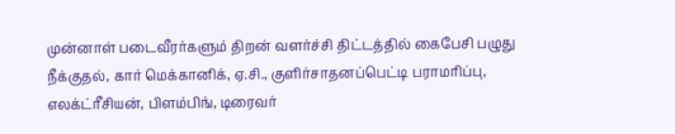முன்னாள் படைவீரர்களும் திறன் வளர்ச்சி திட்டத்தில் கைபேசி பழுது நீக்குதல், கார் மெக்கானிக், ஏ.சி., குளிர்சாதனப்பெட்டி பராமரிப்பு, எலக்ட்ரீசியன், பிளம்பிங், டிரைவர்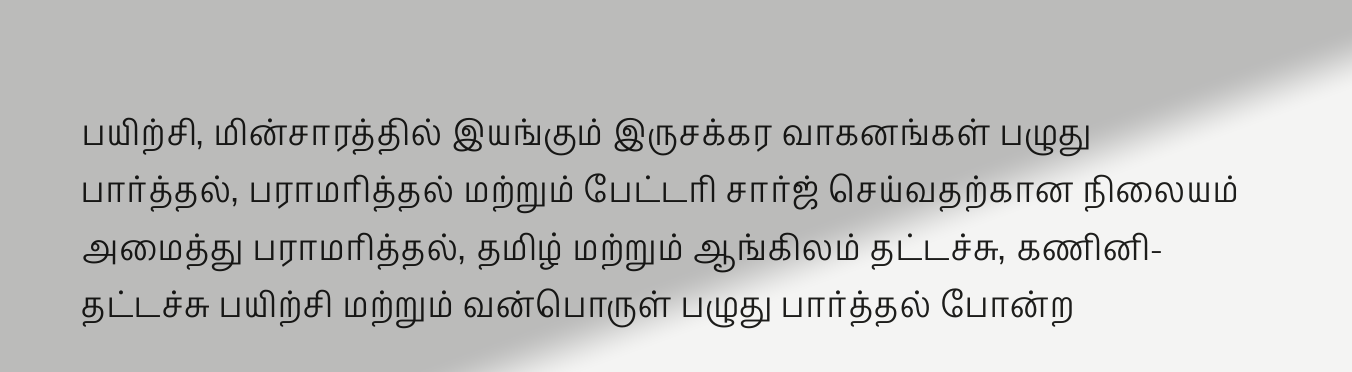பயிற்சி, மின்சாரத்தில் இயங்கும் இருசக்கர வாகனங்கள் பழுது பார்த்தல், பராமரித்தல் மற்றும் பேட்டரி சார்ஜ் செய்வதற்கான நிலையம் அமைத்து பராமரித்தல், தமிழ் மற்றும் ஆங்கிலம் தட்டச்சு, கணினி-தட்டச்சு பயிற்சி மற்றும் வன்பொருள் பழுது பார்த்தல் போன்ற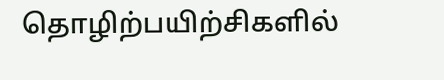தொழிற்பயிற்சிகளில்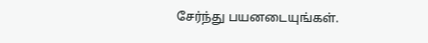சேர்ந்து பயனடையுங்கள்.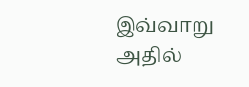இவ்வாறு அதில்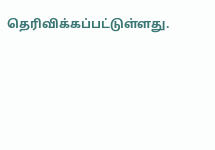தெரிவிக்கப்பட்டுள்ளது.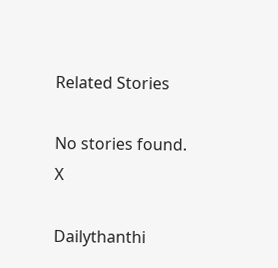Related Stories

No stories found.
X

Dailythanthi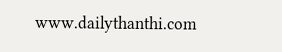www.dailythanthi.com